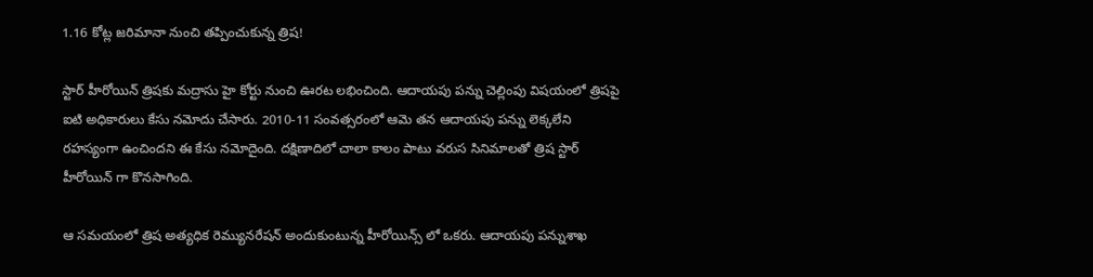1.16 కోట్ల జరిమానా నుంచి తప్పించుకున్న త్రిష!

స్టార్ హీరోయిన్ త్రిషకు మద్రాసు హై కోర్టు నుంచి ఊరట లభించింది. ఆదాయపు పన్ను చెల్లింపు విషయంలో త్రిషపై ఐటి అధికారులు కేసు నమోదు చేసారు. 2010-11 సంవత్సరంలో ఆమె తన ఆదాయపు పన్ను లెక్కలేని రహస్యంగా ఉంచిందని ఈ కేసు నమోదైంది. దక్షిణాదిలో చాలా కాలం పాటు వరుస సినిమాలతో త్రిష స్టార్ హీరోయిన్ గా కొనసాగింది.

ఆ సమయంలో త్రిష అత్యధిక రెమ్యునరేషన్ అందుకుంటున్న హీరోయిన్స్ లో ఒకరు. ఆదాయపు పన్నుశాఖ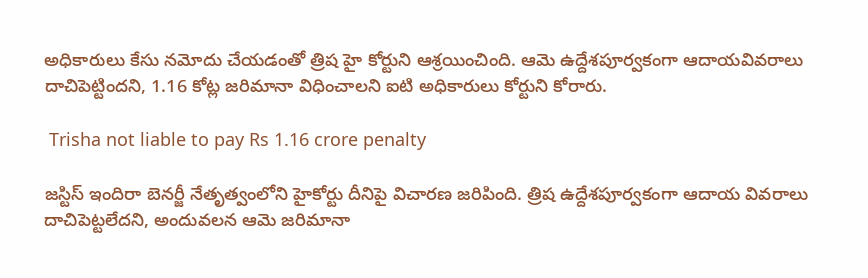అధికారులు కేసు నమోదు చేయడంతో త్రిష హై కోర్టుని ఆశ్రయించింది. ఆమె ఉద్దేశపూర్వకంగా ఆదాయవివరాలు దాచిపెట్టిందని, 1.16 కోట్ల జరిమానా విధించాలని ఐటి అధికారులు కోర్టుని కోరారు.

 Trisha not liable to pay Rs 1.16 crore penalty

జస్టిస్ ఇందిరా బెనర్జీ నేతృత్వంలోని హైకోర్టు దీనిపై విచారణ జరిపింది. త్రిష ఉద్దేశపూర్వకంగా ఆదాయ వివరాలు దాచిపెట్టలేదని, అందువలన ఆమె జరిమానా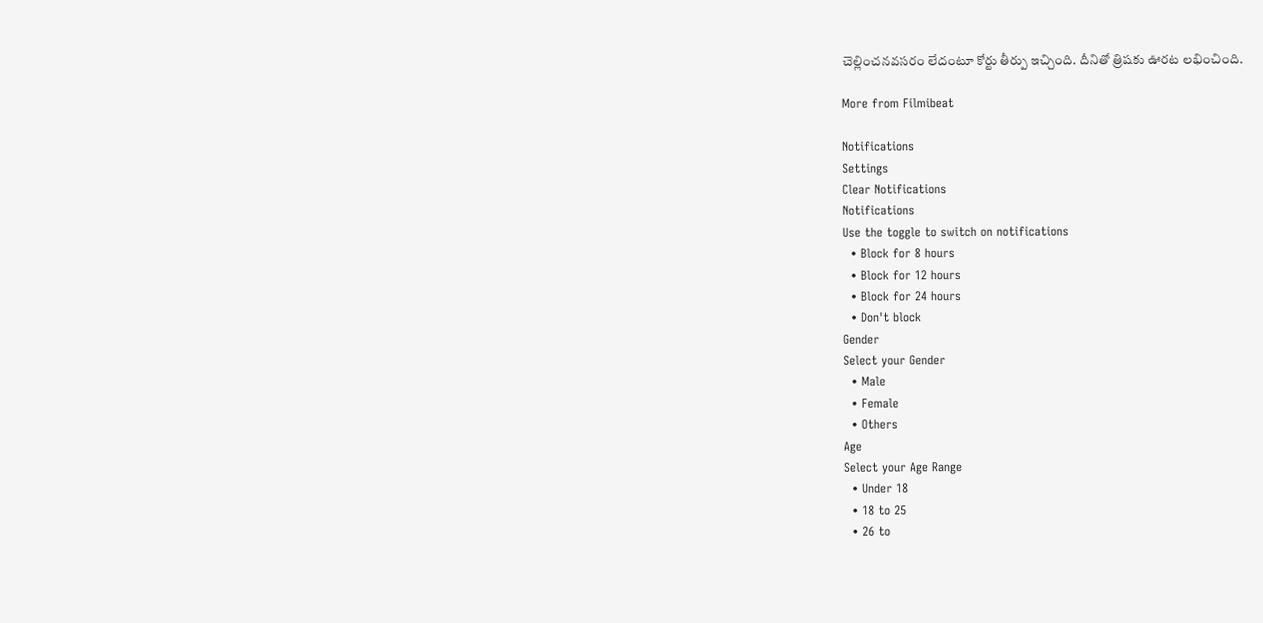చెల్లించనవసరం లేదంటూ కోర్టు తీర్పు ఇచ్చింది. దీనితో త్రిషకు ఊరట లభించింది.

More from Filmibeat

Notifications
Settings
Clear Notifications
Notifications
Use the toggle to switch on notifications
  • Block for 8 hours
  • Block for 12 hours
  • Block for 24 hours
  • Don't block
Gender
Select your Gender
  • Male
  • Female
  • Others
Age
Select your Age Range
  • Under 18
  • 18 to 25
  • 26 to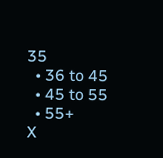35
  • 36 to 45
  • 45 to 55
  • 55+
X